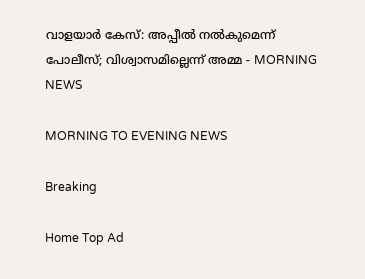വാളയാർ കേസ്: അപ്പീൽ നൽകുമെന്ന് പോലീസ്; വിശ്വാസമില്ലെന്ന് അമ്മ - MORNING NEWS

MORNING TO EVENING NEWS

Breaking

Home Top Ad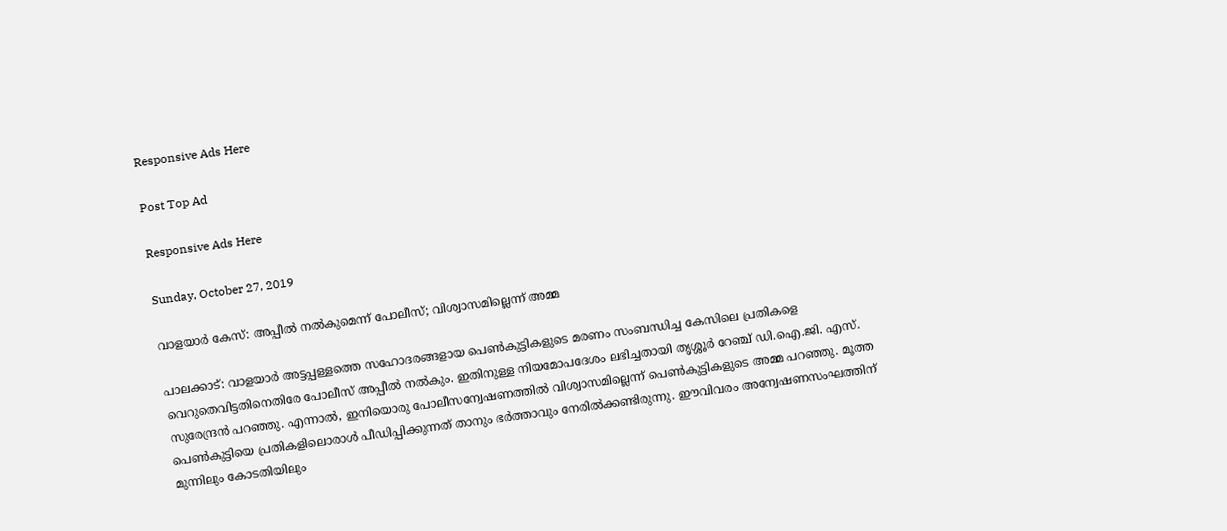Responsive Ads Here

Post Top Ad

Responsive Ads Here

Sunday, October 27, 2019

വാളയാർ കേസ്: അപ്പീൽ നൽകുമെന്ന് പോലീസ്; വിശ്വാസമില്ലെന്ന് അമ്മ

പാലക്കാട്: വാളയാർ അട്ടപ്പള്ളത്തെ സഹോദരങ്ങളായ പെൺകുട്ടികളുടെ മരണം സംബന്ധിച്ച കേസിലെ പ്രതികളെ വെറുതെവിട്ടതിനെതിരേ പോലീസ് അപ്പീൽ നൽകും. ഇതിനുള്ള നിയമോപദേശം ലഭിച്ചതായി തൃശ്ശൂർ റേഞ്ച് ഡി.ഐ.ജി. എസ്. സുരേന്ദ്രൻ പറഞ്ഞു. എന്നാൽ, ഇനിയൊരു പോലീസന്വേഷണത്തിൽ വിശ്വാസമില്ലെന്ന് പെൺകുട്ടികളുടെ അമ്മ പറഞ്ഞു. മൂത്ത പെൺകുട്ടിയെ പ്രതികളിലൊരാൾ പീഡിപ്പിക്കുന്നത് താനും ഭർത്താവും നേരിൽക്കണ്ടിരുന്നു. ഈവിവരം അന്വേഷണസംഘത്തിന് മുന്നിലും കോടതിയിലും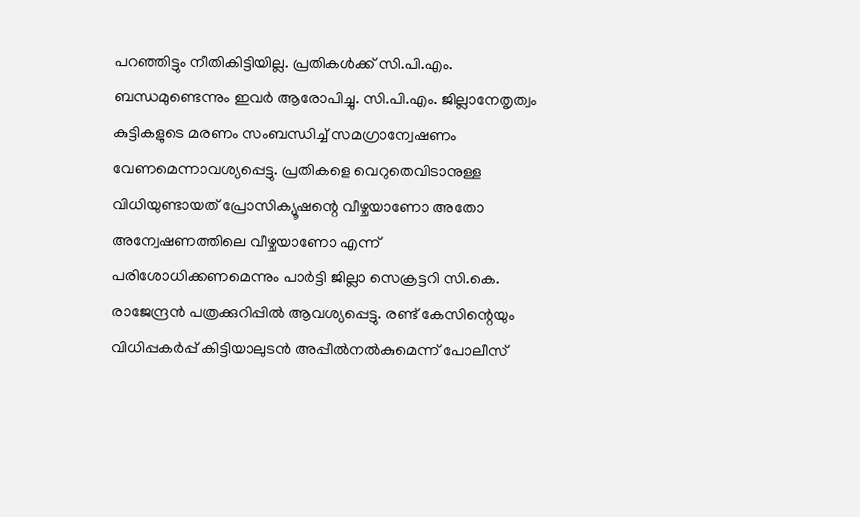പറഞ്ഞിട്ടും നീതികിട്ടിയില്ല. പ്രതികൾക്ക് സി.പി.എം. ബന്ധമുണ്ടെന്നും ഇവർ ആരോപിച്ചു. സി.പി.എം. ജില്ലാനേതൃത്വം കുട്ടികളുടെ മരണം സംബന്ധിച്ച് സമഗ്രാന്വേഷണം വേണമെന്നാവശ്യപ്പെട്ടു. പ്രതികളെ വെറുതെവിടാനുള്ള വിധിയുണ്ടായത് പ്രോസിക്യൂഷന്റെ വീഴ്ചയാണോ അതോ അന്വേഷണത്തിലെ വീഴ്ചയാണോ എന്ന് പരിശോധിക്കണമെന്നും പാർട്ടി ജില്ലാ സെക്രട്ടറി സി.കെ. രാജേന്ദ്രൻ പത്രക്കുറിപ്പിൽ ആവശ്യപ്പെട്ടു. രണ്ട് കേസിന്റെയും വിധിപ്പകർപ്പ് കിട്ടിയാലുടൻ അപ്പീൽനൽകുമെന്ന് പോലീസ്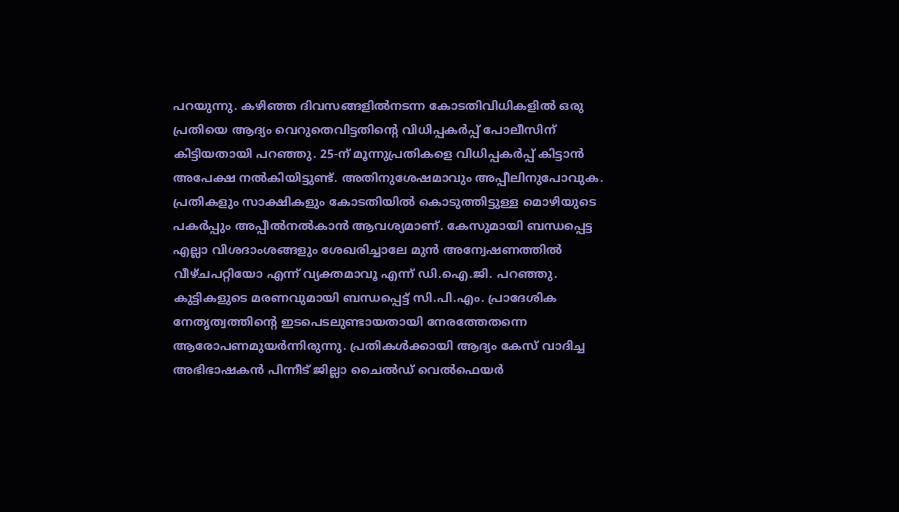പറയുന്നു. കഴിഞ്ഞ ദിവസങ്ങളിൽനടന്ന കോടതിവിധികളിൽ ഒരു പ്രതിയെ ആദ്യം വെറുതെവിട്ടതിന്റെ വിധിപ്പകർപ്പ് പോലീസിന് കിട്ടിയതായി പറഞ്ഞു. 25-ന് മൂന്നുപ്രതികളെ വിധിപ്പകർപ്പ് കിട്ടാൻ അപേക്ഷ നൽകിയിട്ടുണ്ട്. അതിനുശേഷമാവും അപ്പീലിനുപോവുക. പ്രതികളും സാക്ഷികളും കോടതിയിൽ കൊടുത്തിട്ടുള്ള മൊഴിയുടെ പകർപ്പും അപ്പീൽനൽകാൻ ആവശ്യമാണ്. കേസുമായി ബന്ധപ്പെട്ട എല്ലാ വിശദാംശങ്ങളും ശേഖരിച്ചാലേ മുൻ അന്വേഷണത്തിൽ വീഴ്ചപറ്റിയോ എന്ന് വ്യക്തമാവൂ എന്ന് ഡി.ഐ.ജി. പറഞ്ഞു. കുട്ടികളുടെ മരണവുമായി ബന്ധപ്പെട്ട് സി.പി.എം. പ്രാദേശിക നേതൃത്വത്തിന്റെ ഇടപെടലുണ്ടായതായി നേരത്തേതന്നെ ആരോപണമുയർന്നിരുന്നു. പ്രതികൾക്കായി ആദ്യം കേസ് വാദിച്ച അഭിഭാഷകൻ പിന്നീട് ജില്ലാ ചൈൽഡ് വെൽഫെയർ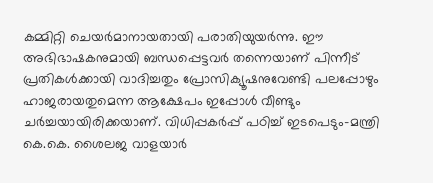കമ്മിറ്റി ചെയർമാനായതായി പരാതിയുയർന്നു. ഈ അഭിഭാഷകനുമായി ബന്ധപ്പെട്ടവർ തന്നെയാണ് പിന്നീട് പ്രതികൾക്കായി വാദിച്ചതും പ്രോസിക്യൂഷനുവേണ്ടി പലപ്പോഴും ഹാജരായതുമെന്ന ആക്ഷേപം ഇപ്പോൾ വീണ്ടും ചർച്ചയായിരിക്കയാണ്. വിധിപ്പകർപ്പ് പഠിച്ച് ഇടപെടും-മന്ത്രി കെ.കെ. ശൈലജ വാളയാർ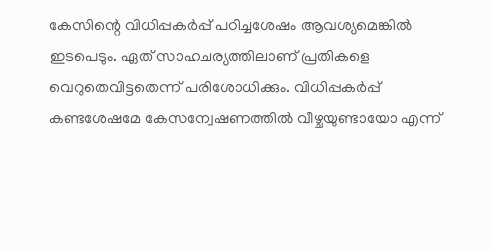കേസിന്റെ വിധിപ്പകർപ്പ് പഠിച്ചശേഷം ആവശ്യമെങ്കിൽ ഇടപെടും. ഏത് സാഹചര്യത്തിലാണ് പ്രതികളെ വെറുതെവിട്ടതെന്ന് പരിശോധിക്കും. വിധിപ്പകർപ്പ് കണ്ടശേഷമേ കേസന്വേഷണത്തിൽ വീഴ്ചയുണ്ടായോ എന്ന്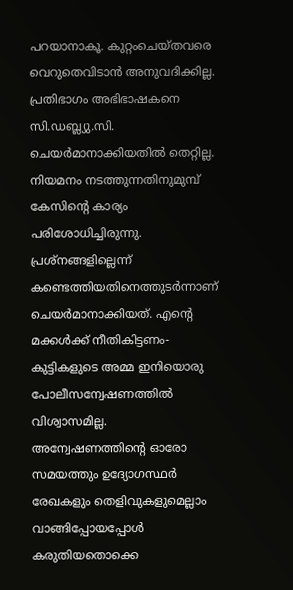പറയാനാകൂ. കുറ്റംചെയ്തവരെ വെറുതെവിടാൻ അനുവദിക്കില്ല. പ്രതിഭാഗം അഭിഭാഷകനെ സി.ഡബ്ല്യു.സി. ചെയർമാനാക്കിയതിൽ തെറ്റില്ല. നിയമനം നടത്തുന്നതിനുമുമ്പ് കേസിന്റെ കാര്യം പരിശോധിച്ചിരുന്നു. പ്രശ്നങ്ങളില്ലെന്ന് കണ്ടെത്തിയതിനെത്തുടർന്നാണ് ചെയർമാനാക്കിയത്. എന്റെ മക്കൾക്ക് നീതികിട്ടണം-കുട്ടികളുടെ അമ്മ ഇനിയൊരു പോലീസന്വേഷണത്തിൽ വിശ്വാസമില്ല. അന്വേഷണത്തിന്റെ ഓരോ സമയത്തും ഉദ്യോഗസ്ഥർ രേഖകളും തെളിവുകളുമെല്ലാം വാങ്ങിപ്പോയപ്പോൾ കരുതിയതൊക്കെ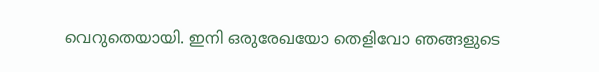വെറുതെയായി. ഇനി ഒരുരേഖയോ തെളിവോ ഞങ്ങളുടെ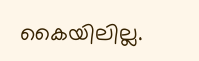കൈയിലില്ല.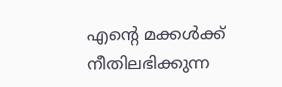എന്റെ മക്കൾക്ക് നീതിലഭിക്കുന്ന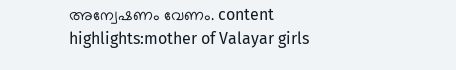അന്വേഷണം വേണം. content highlights:mother of Valayar girls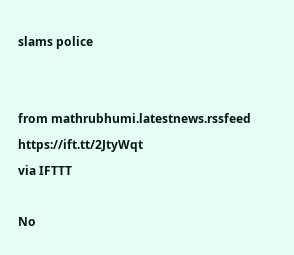slams police


from mathrubhumi.latestnews.rssfeed https://ift.tt/2JtyWqt
via IFTTT

No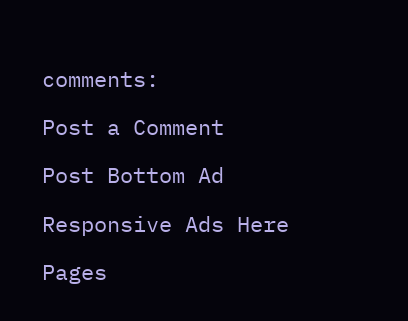comments:

Post a Comment

Post Bottom Ad

Responsive Ads Here

Pages